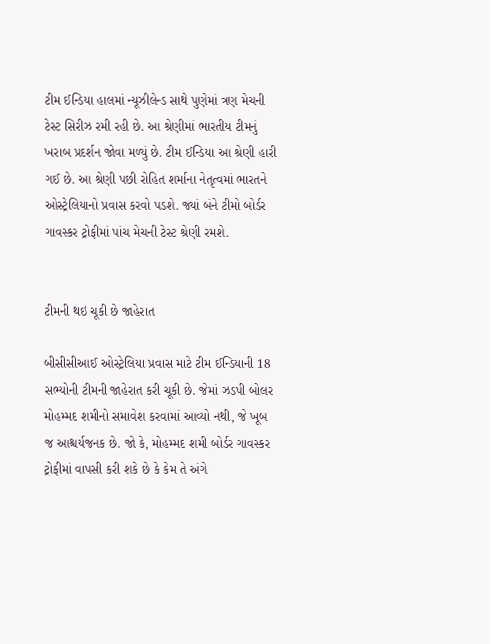ટીમ ઈન્ડિયા હાલમાં ન્યૂઝીલેન્ડ સાથે પુણેમાં ત્રણ મેચની ટેસ્ટ સિરીઝ રમી રહી છે. આ શ્રેણીમાં ભારતીય ટીમનું ખરાબ પ્રદર્શન જોવા મળ્યું છે. ટીમ ઈન્ડિયા આ શ્રેણી હારી ગઈ છે. આ શ્રેણી પછી રોહિત શર્માના નેતૃત્વમાં ભારતને ઓસ્ટ્રેલિયાનો પ્રવાસ કરવો પડશે. જ્યાં બંને ટીમો બોર્ડર ગાવસ્કર ટ્રોફીમાં પાંચ મેચની ટેસ્ટ શ્રેણી રમશે.


ટીમની થઇ ચૂકી છે જાહેરાત

બીસીસીઆઈ ઓસ્ટ્રેલિયા પ્રવાસ માટે ટીમ ઈન્ડિયાની 18 સભ્યોની ટીમની જાહેરાત કરી ચૂકી છે. જેમાં ઝડપી બોલર મોહમ્મદ શમીનો સમાવેશ કરવામાં આવ્યો નથી, જે ખૂબ જ આશ્ચર્યજનક છે. જો કે, મોહમ્મદ શમી બોર્ડર ગાવસ્કર ટ્રોફીમાં વાપસી કરી શકે છે કે કેમ તે અંગે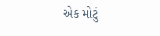એક મોટું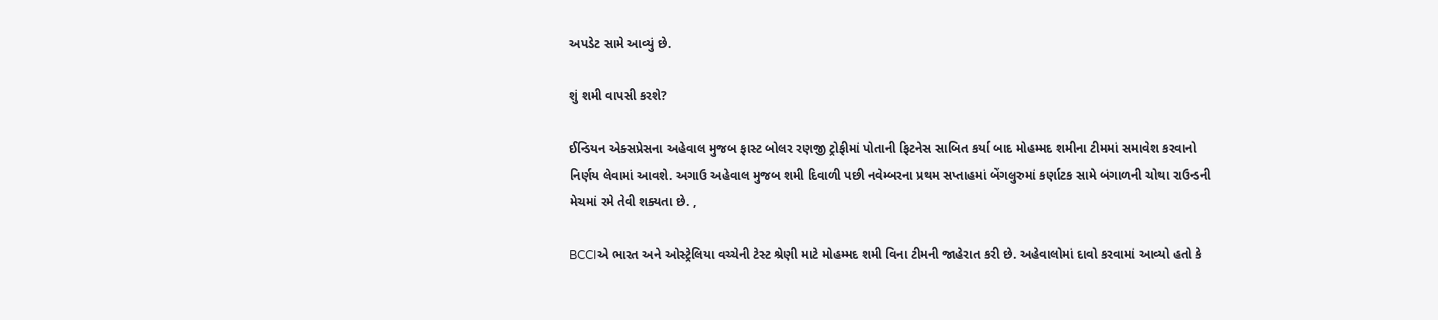અપડેટ સામે આવ્યું છે.

શું શમી વાપસી કરશે?

ઈન્ડિયન એક્સપ્રેસના અહેવાલ મુજબ ફાસ્ટ બોલર રણજી ટ્રોફીમાં પોતાની ફિટનેસ સાબિત કર્યા બાદ મોહમ્મદ શમીના ટીમમાં સમાવેશ કરવાનો નિર્ણય લેવામાં આવશે. અગાઉ અહેવાલ મુજબ શમી દિવાળી પછી નવેમ્બરના પ્રથમ સપ્તાહમાં બેંગલુરુમાં કર્ણાટક સામે બંગાળની ચોથા રાઉન્ડની મેચમાં રમે તેવી શક્યતા છે. ,

BCCIએ ભારત અને ઓસ્ટ્રેલિયા વચ્ચેની ટેસ્ટ શ્રેણી માટે મોહમ્મદ શમી વિના ટીમની જાહેરાત કરી છે. અહેવાલોમાં દાવો કરવામાં આવ્યો હતો કે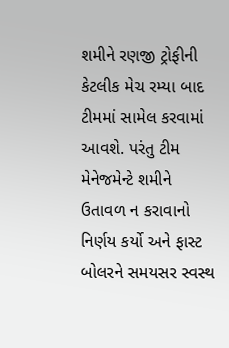શમીને રણજી ટ્રોફીની કેટલીક મેચ રમ્યા બાદ ટીમમાં સામેલ કરવામાં આવશે. પરંતુ ટીમ મેનેજમેન્ટે શમીને ઉતાવળ ન કરાવાનો નિર્ણય કર્યો અને ફાસ્ટ બોલરને સમયસર સ્વસ્થ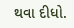થવા દીધો.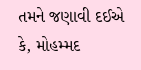તમને જણાવી દઈએ કે, મોહમ્મદ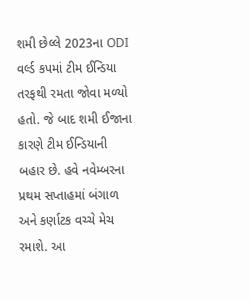શમી છેલ્લે 2023ના ODI વર્લ્ડ કપમાં ટીમ ઈન્ડિયા તરફથી રમતા જોવા મળ્યો હતો. જે બાદ શમી ઈજાના કારણે ટીમ ઈન્ડિયાની બહાર છે. હવે નવેમ્બરના પ્રથમ સપ્તાહમાં બંગાળ અને કર્ણાટક વચ્ચે મેચ રમાશે. આ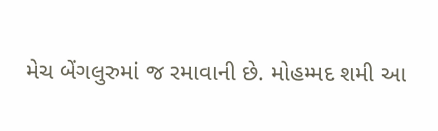મેચ બેંગલુરુમાં જ રમાવાની છે. મોહમ્મદ શમી આ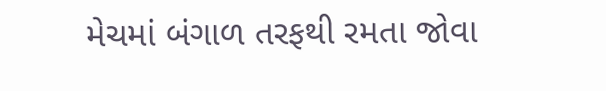મેચમાં બંગાળ તરફથી રમતા જોવા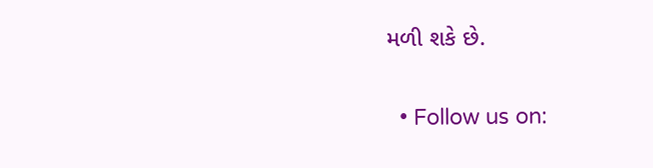મળી શકે છે.


  • Follow us on: